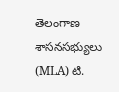తెలంగాణ శాసనసభ్యులు (MLA) టి.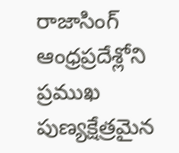రాజాసింగ్ ఆంధ్రప్రదేశ్లోని ప్రముఖ పుణ్యక్షేత్రమైన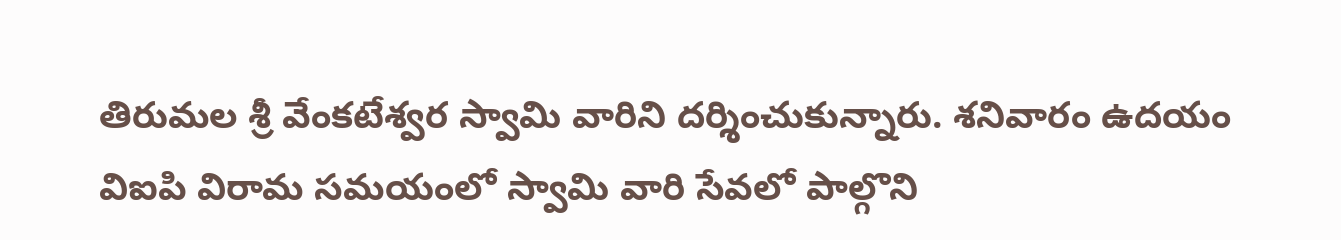తిరుమల శ్రీ వేంకటేశ్వర స్వామి వారిని దర్శించుకున్నారు. శనివారం ఉదయం విఐపి విరామ సమయంలో స్వామి వారి సేవలో పాల్గొని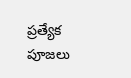ప్రత్యేక పూజలు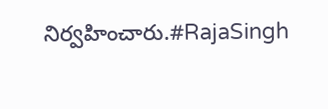నిర్వహించారు.#RajaSingh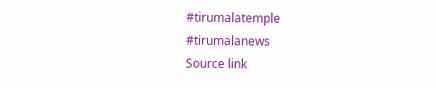#tirumalatemple #tirumalanews
Source link